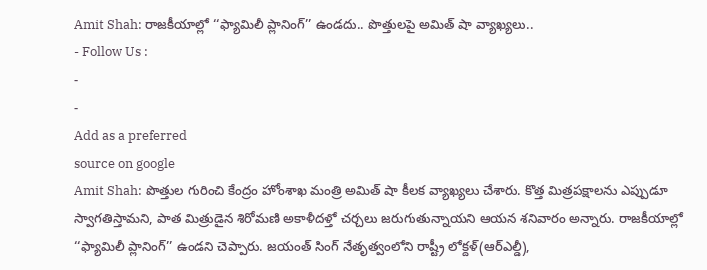Amit Shah: రాజకీయాల్లో ‘‘ఫ్యామిలీ ప్లానింగ్’’ ఉండదు.. పొత్తులపై అమిత్ షా వ్యాఖ్యలు..
- Follow Us :
-
-
Add as a preferred
source on google
Amit Shah: పొత్తుల గురించి కేంద్రం హోంశాఖ మంత్రి అమిత్ షా కీలక వ్యాఖ్యలు చేశారు. కొత్త మిత్రపక్షాలను ఎప్పుడూ స్వాగతిస్తామని, పాత మిత్రుడైన శిరోమణి అకాళీదళ్తో చర్చలు జరుగుతున్నాయని ఆయన శనివారం అన్నారు. రాజకీయాల్లో ‘‘ఫ్యామిలీ ప్లానింగ్’’ ఉండని చెప్పారు. జయంత్ సింగ్ నేతృత్వంలోని రాష్ట్రీ లోక్దళ్(ఆర్ఎల్డీ),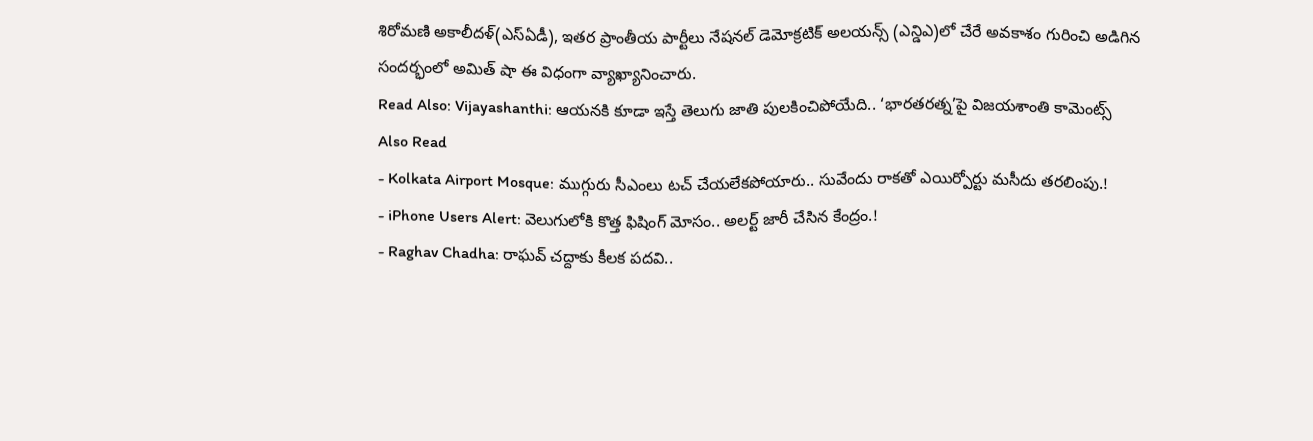శిరోమణి అకాలీదళ్(ఎస్ఏడీ), ఇతర ప్రాంతీయ పార్టీలు నేషనల్ డెమోక్రటిక్ అలయన్స్ (ఎన్డిఎ)లో చేరే అవకాశం గురించి అడిగిన సందర్భంలో అమిత్ షా ఈ విధంగా వ్యాఖ్యానించారు.
Read Also: Vijayashanthi: ఆయనకి కూడా ఇస్తే తెలుగు జాతి పులకించిపోయేది.. ‘భారతరత్న’పై విజయశాంతి కామెంట్స్
Also Read
- Kolkata Airport Mosque: ముగ్గురు సీఎంలు టచ్ చేయలేకపోయారు.. సువేందు రాకతో ఎయిర్పోర్టు మసీదు తరలింపు.!
- iPhone Users Alert: వెలుగులోకి కొత్త ఫిషింగ్ మోసం.. అలర్ట్ జారీ చేసిన కేంద్రం.!
- Raghav Chadha: రాఘవ్ చద్దాకు కీలక పదవి..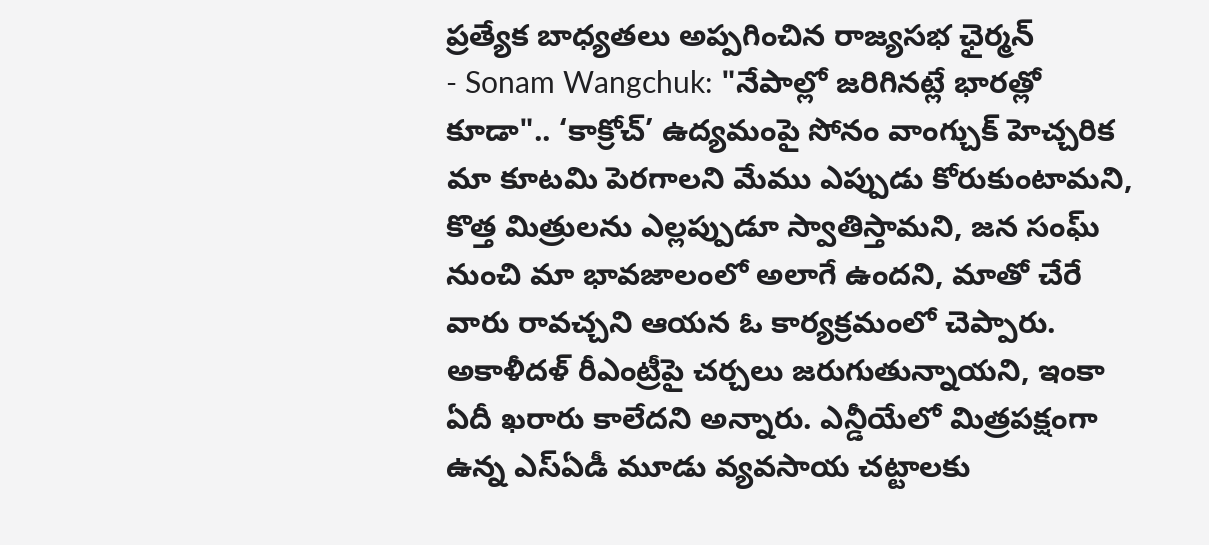ప్రత్యేక బాధ్యతలు అప్పగించిన రాజ్యసభ ఛైర్మన్
- Sonam Wangchuk: "నేపాల్లో జరిగినట్లే భారత్లో కూడా".. ‘కాక్రోచ్’ ఉద్యమంపై సోనం వాంగ్చుక్ హెచ్చరిక
మా కూటమి పెరగాలని మేము ఎప్పుడు కోరుకుంటామని, కొత్త మిత్రులను ఎల్లప్పుడూ స్వాతిస్తామని, జన సంఘ్ నుంచి మా భావజాలంలో అలాగే ఉందని, మాతో చేరే వారు రావచ్చని ఆయన ఓ కార్యక్రమంలో చెప్పారు. అకాళీదళ్ రీఎంట్రీపై చర్చలు జరుగుతున్నాయని, ఇంకా ఏదీ ఖరారు కాలేదని అన్నారు. ఎన్డీయేలో మిత్రపక్షంగా ఉన్న ఎస్ఏడీ మూడు వ్యవసాయ చట్టాలకు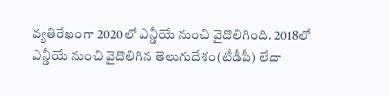వ్యతిరేఖంగా 2020లో ఎన్డీయే నుంచి వైదొలిగింది. 2018లో ఎన్డీయే నుంచి వైదొలిగిన తెలుగుదేశం(టీడీపీ) లేదా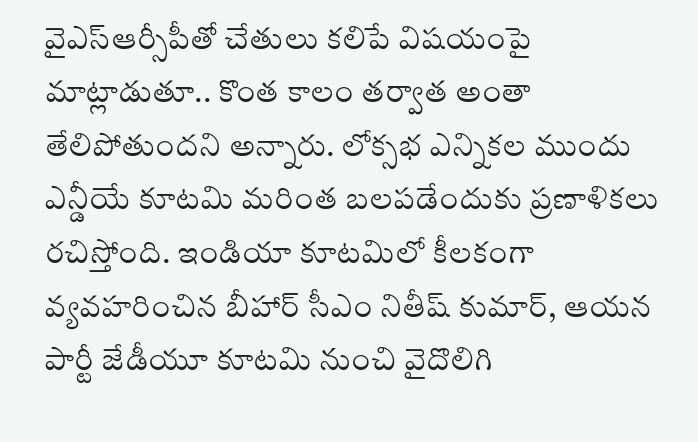వైఎస్ఆర్సీపీతో చేతులు కలిపే విషయంపై మాట్లాడుతూ.. కొంత కాలం తర్వాత అంతా తేలిపోతుందని అన్నారు. లోక్సభ ఎన్నికల ముందు ఎన్డీయే కూటమి మరింత బలపడేందుకు ప్రణాళికలు రచిస్తోంది. ఇండియా కూటమిలో కీలకంగా వ్యవహరించిన బీహార్ సీఎం నితీష్ కుమార్, ఆయన పార్టీ జేడీయూ కూటమి నుంచి వైదొలిగి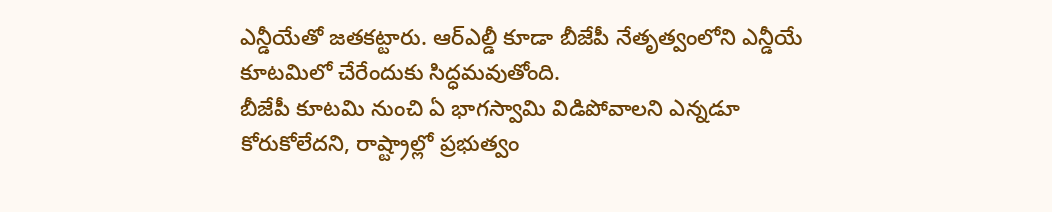ఎన్డీయేతో జతకట్టారు. ఆర్ఎల్డీ కూడా బీజేపీ నేతృత్వంలోని ఎన్డీయే కూటమిలో చేరేందుకు సిద్ధమవుతోంది.
బీజేపీ కూటమి నుంచి ఏ భాగస్వామి విడిపోవాలని ఎన్నడూ కోరుకోలేదని, రాష్ట్రాల్లో ప్రభుత్వం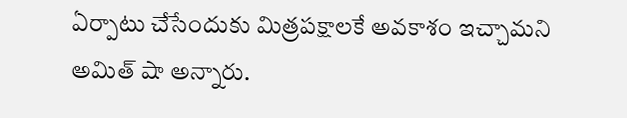ఏర్పాటు చేసేందుకు మిత్రపక్షాలకే అవకాశం ఇచ్చామని అమిత్ షా అన్నారు.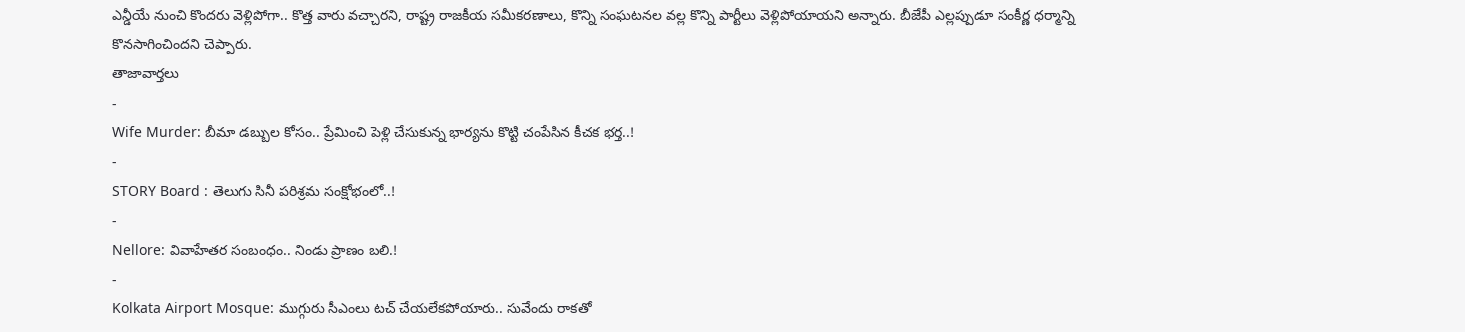ఎన్డీయే నుంచి కొందరు వెళ్లిపోగా.. కొత్త వారు వచ్చారని, రాష్ట్ర రాజకీయ సమీకరణాలు, కొన్ని సంఘటనల వల్ల కొన్ని పార్టీలు వెళ్లిపోయాయని అన్నారు. బీజేపీ ఎల్లప్పుడూ సంకీర్ణ ధర్మాన్ని కొనసాగించిందని చెప్పారు.
తాజావార్తలు
-
Wife Murder: బీమా డబ్బుల కోసం.. ప్రేమించి పెళ్లి చేసుకున్న భార్యను కొట్టి చంపేసిన కీచక భర్త..!
-
STORY Board : తెలుగు సినీ పరిశ్రమ సంక్షోభంలో..!
-
Nellore: వివాహేతర సంబంధం.. నిండు ప్రాణం బలి.!
-
Kolkata Airport Mosque: ముగ్గురు సీఎంలు టచ్ చేయలేకపోయారు.. సువేందు రాకతో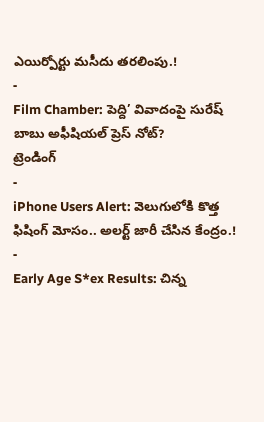ఎయిర్పోర్టు మసీదు తరలింపు.!
-
Film Chamber: పెద్ది’ వివాదంపై సురేష్ బాబు అఫీషియల్ ప్రెస్ నోట్?
ట్రెండింగ్
-
iPhone Users Alert: వెలుగులోకి కొత్త ఫిషింగ్ మోసం.. అలర్ట్ జారీ చేసిన కేంద్రం.!
-
Early Age S*ex Results: చిన్న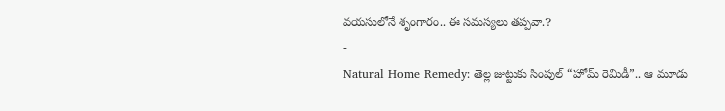వయసులోనే శృంగారం.. ఈ సమస్యలు తప్పవా.?
-
Natural Home Remedy: తెల్ల జుట్టుకు సింపుల్ “హోమ్ రెమిడీ”.. ఆ మూడు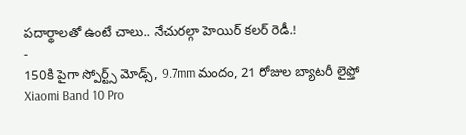పదార్థాలతో ఉంటే చాలు.. నేచురల్గా హెయిర్ కలర్ రెడీ.!
-
150కి పైగా స్పోర్ట్స్ మోడ్స్, 9.7mm మందం, 21 రోజుల బ్యాటరీ లైఫ్తో Xiaomi Band 10 Pro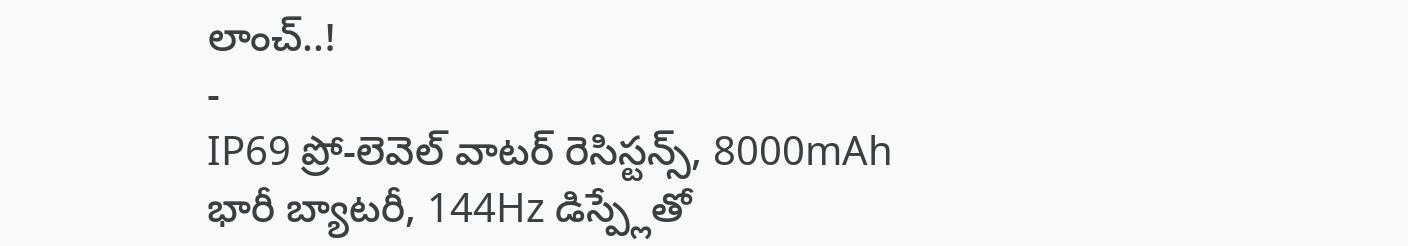లాంచ్..!
-
IP69 ప్రో-లెవెల్ వాటర్ రెసిస్టన్స్, 8000mAh భారీ బ్యాటరీ, 144Hz డిస్ప్లేతో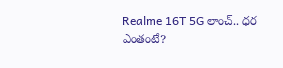Realme 16T 5G లాంచ్.. ధర ఎంతంటే?